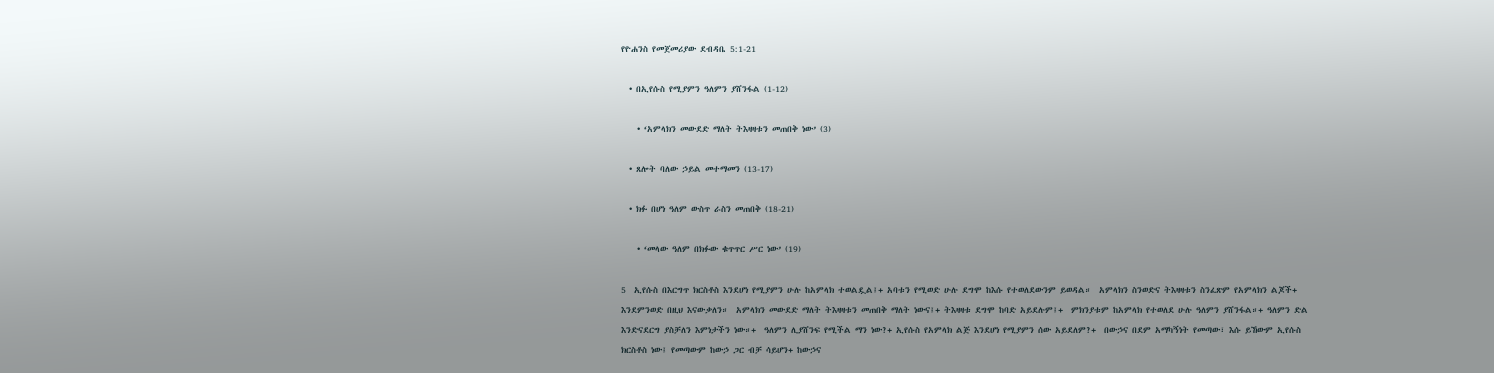የዮሐንስ የመጀመሪያው ደብዳቤ 5:1-21

  • በኢየሱስ የሚያምን ዓለምን ያሸንፋል (1-12)

    • ‘አምላክን መውደድ ማለት ትእዛዛቱን መጠበቅ ነው’ (3)

  • ጸሎት ባለው ኃይል መተማመን (13-17)

  • ክፉ በሆነ ዓለም ውስጥ ራስን መጠበቅ (18-21)

    • ‘መላው ዓለም በክፉው ቁጥጥር ሥር ነው’ (19)

5  ኢየሱስ በእርግጥ ክርስቶስ እንደሆነ የሚያምን ሁሉ ከአምላክ ተወልዷል፤+ አባቱን የሚወድ ሁሉ ደግሞ ከእሱ የተወለደውንም ይወዳል።  አምላክን ስንወድና ትእዛዛቱን ስንፈጽም የአምላክን ልጆች+ እንደምንወድ በዚህ እናውቃለን።  አምላክን መውደድ ማለት ትእዛዛቱን መጠበቅ ማለት ነውና፤+ ትእዛዛቱ ደግሞ ከባድ አይደሉም፤+  ምክንያቱም ከአምላክ የተወለደ ሁሉ ዓለምን ያሸንፋል።+ ዓለምን ድል እንድናደርግ ያስቻለን እምነታችን ነው።+  ዓለምን ሊያሸንፍ የሚችል ማን ነው?+ ኢየሱስ የአምላክ ልጅ እንደሆነ የሚያምን ሰው አይደለም?+  በውኃና በደም አማካኝነት የመጣው፣ እሱ ይኸውም ኢየሱስ ክርስቶስ ነው፤ የመጣውም ከውኃ ጋር ብቻ ሳይሆን+ ከውኃና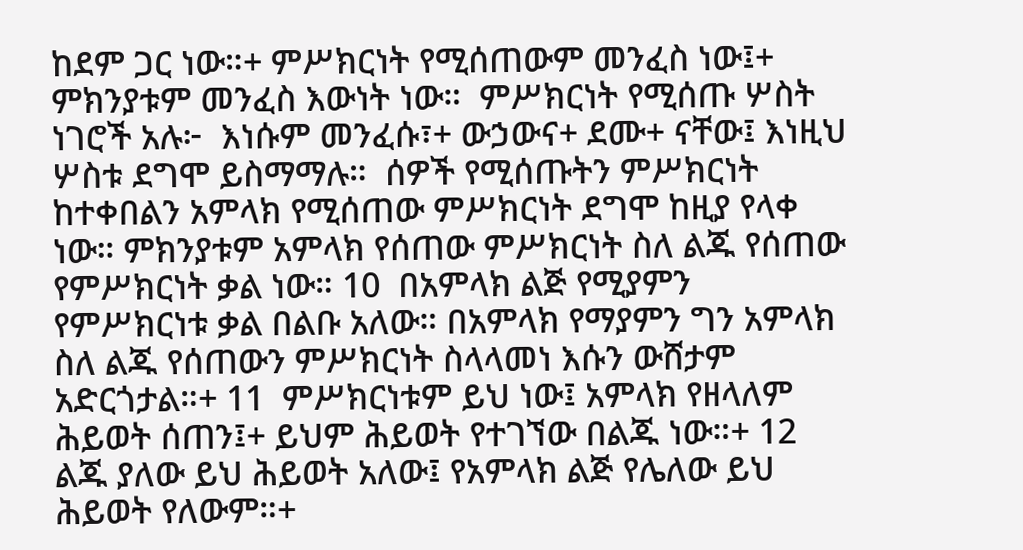ከደም ጋር ነው።+ ምሥክርነት የሚሰጠውም መንፈስ ነው፤+ ምክንያቱም መንፈስ እውነት ነው።  ምሥክርነት የሚሰጡ ሦስት ነገሮች አሉ፦  እነሱም መንፈሱ፣+ ውኃውና+ ደሙ+ ናቸው፤ እነዚህ ሦስቱ ደግሞ ይስማማሉ።  ሰዎች የሚሰጡትን ምሥክርነት ከተቀበልን አምላክ የሚሰጠው ምሥክርነት ደግሞ ከዚያ የላቀ ነው። ምክንያቱም አምላክ የሰጠው ምሥክርነት ስለ ልጁ የሰጠው የምሥክርነት ቃል ነው። 10  በአምላክ ልጅ የሚያምን የምሥክርነቱ ቃል በልቡ አለው። በአምላክ የማያምን ግን አምላክ ስለ ልጁ የሰጠውን ምሥክርነት ስላላመነ እሱን ውሸታም አድርጎታል።+ 11  ምሥክርነቱም ይህ ነው፤ አምላክ የዘላለም ሕይወት ሰጠን፤+ ይህም ሕይወት የተገኘው በልጁ ነው።+ 12  ልጁ ያለው ይህ ሕይወት አለው፤ የአምላክ ልጅ የሌለው ይህ ሕይወት የለውም።+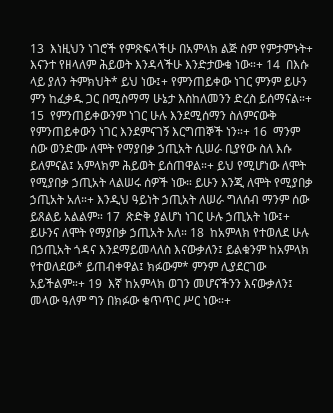13  እነዚህን ነገሮች የምጽፍላችሁ በአምላክ ልጅ ስም የምታምኑት+ እናንተ የዘላለም ሕይወት እንዳላችሁ እንድታውቁ ነው።+ 14  በእሱ ላይ ያለን ትምክህት* ይህ ነው፤+ የምንጠይቀው ነገር ምንም ይሁን ምን ከፈቃዱ ጋር በሚስማማ ሁኔታ እስከለመንን ድረስ ይሰማናል።+ 15  የምንጠይቀውንም ነገር ሁሉ እንደሚሰማን ስለምናውቅ የምንጠይቀውን ነገር እንደምናገኝ እርግጠኞች ነን።+ 16  ማንም ሰው ወንድሙ ለሞት የማያበቃ ኃጢአት ሲሠራ ቢያየው ስለ እሱ ይለምናል፤ አምላክም ሕይወት ይሰጠዋል።+ ይህ የሚሆነው ለሞት የሚያበቃ ኃጢአት ላልሠሩ ሰዎች ነው። ይሁን እንጂ ለሞት የሚያበቃ ኃጢአት አለ።+ እንዲህ ዓይነት ኃጢአት ለሠራ ግለሰብ ማንም ሰው ይጸልይ አልልም። 17  ጽድቅ ያልሆነ ነገር ሁሉ ኃጢአት ነው፤+ ይሁንና ለሞት የማያበቃ ኃጢአት አለ። 18  ከአምላክ የተወለደ ሁሉ በኃጢአት ጎዳና እንደማይመላለስ እናውቃለን፤ ይልቁንም ከአምላክ የተወለደው* ይጠብቀዋል፤ ክፉውም* ምንም ሊያደርገው አይችልም።+ 19  እኛ ከአምላክ ወገን መሆናችንን እናውቃለን፤ መላው ዓለም ግን በክፉው ቁጥጥር ሥር ነው።+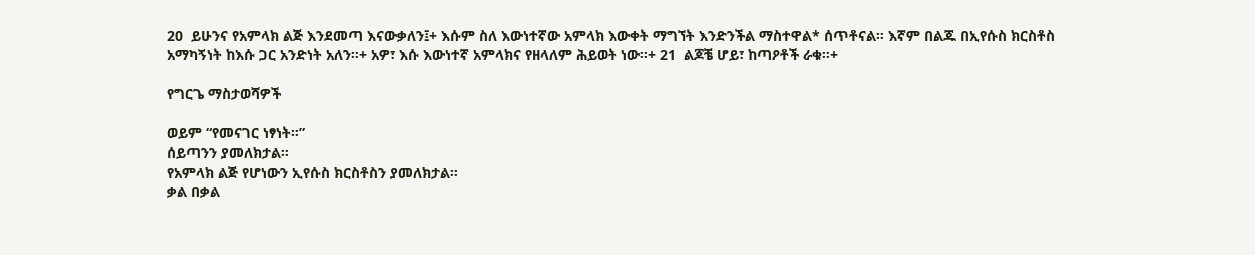20  ይሁንና የአምላክ ልጅ እንደመጣ እናውቃለን፤+ እሱም ስለ እውነተኛው አምላክ እውቀት ማግኘት እንድንችል ማስተዋል* ሰጥቶናል። እኛም በልጁ በኢየሱስ ክርስቶስ አማካኝነት ከእሱ ጋር አንድነት አለን።+ አዎ፣ እሱ እውነተኛ አምላክና የዘላለም ሕይወት ነው።+ 21  ልጆቼ ሆይ፣ ከጣዖቶች ራቁ።+

የግርጌ ማስታወሻዎች

ወይም “የመናገር ነፃነት።”
ሰይጣንን ያመለክታል።
የአምላክ ልጅ የሆነውን ኢየሱስ ክርስቶስን ያመለክታል።
ቃል በቃል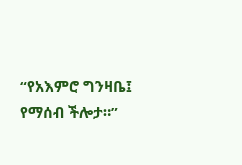“የአእምሮ ግንዛቤ፤ የማሰብ ችሎታ።”